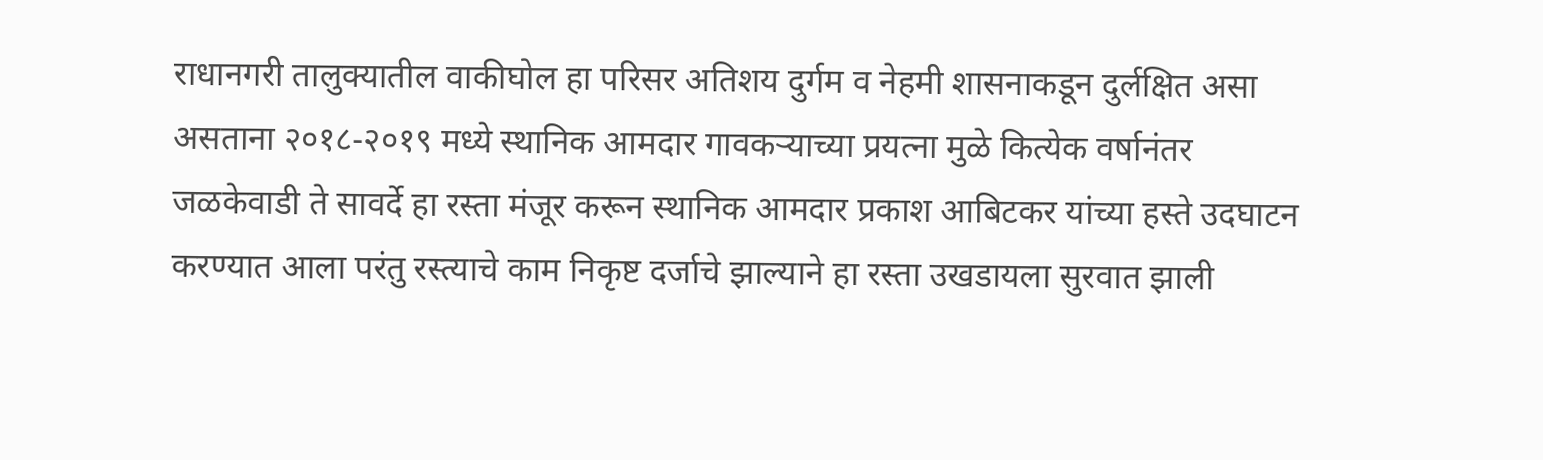राधानगरी तालुक्यातील वाकीघोल हा परिसर अतिशय दुर्गम व नेहमी शासनाकडून दुर्लक्षित असा असताना २०१८-२०१९ मध्ये स्थानिक आमदार गावकऱ्याच्या प्रयत्ना मुळे कित्येक वर्षानंतर जळकेवाडी ते सावर्दे हा रस्ता मंजूर करून स्थानिक आमदार प्रकाश आबिटकर यांच्या हस्ते उदघाटन करण्यात आला परंतु रस्त्याचे काम निकृष्ट दर्जाचे झाल्याने हा रस्ता उखडायला सुरवात झाली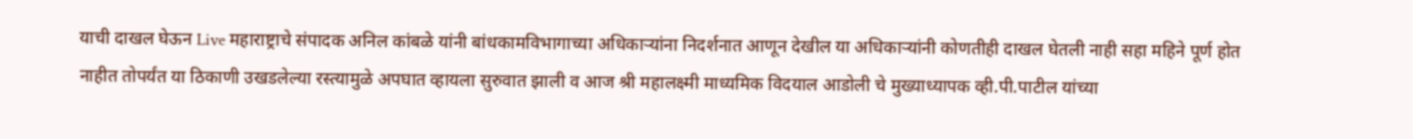याची दाखल घेऊन Live महाराष्ट्राचे संपादक अनिल कांबळे यांनी बांधकामविभागाच्या अधिकाऱ्यांना निदर्शनात आणून देखील या अधिकाऱ्यांनी कोणतीही दाखल घेतली नाही सहा महिने पूर्ण होत नाहीत तोपर्यंत या ठिकाणी उखडलेल्या रस्त्यामुळे अपघात व्हायला सुरुवात झाली व आज श्री महालक्ष्मी माध्यमिक विदयाल आडोली चे मुख्याध्यापक व्ही.पी.पाटील यांच्या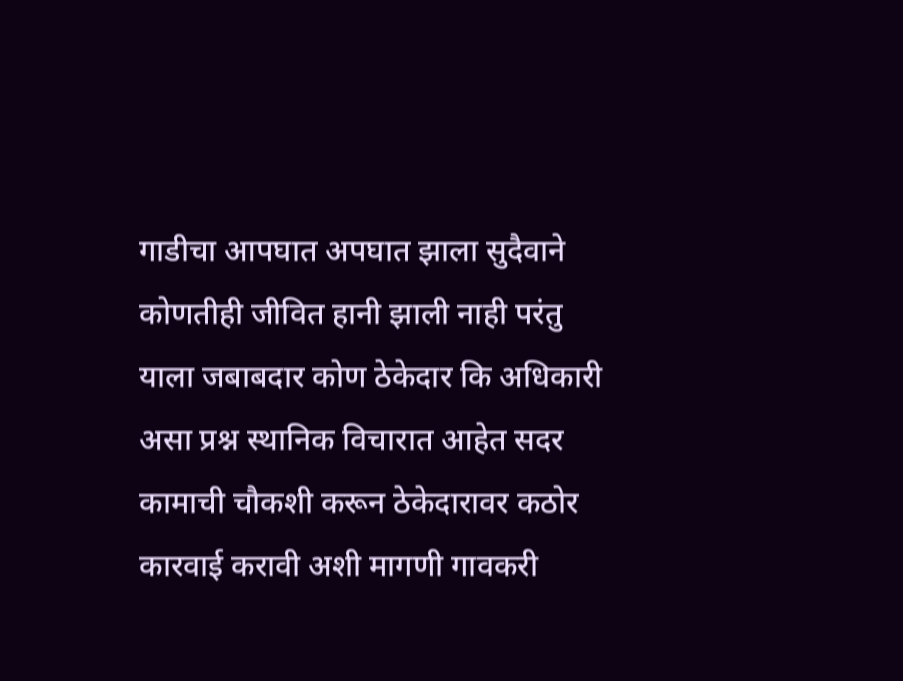गाडीचा आपघात अपघात झाला सुदैवाने कोणतीही जीवित हानी झाली नाही परंतु याला जबाबदार कोण ठेकेदार कि अधिकारी असा प्रश्न स्थानिक विचारात आहेत सदर कामाची चौकशी करून ठेकेदारावर कठोर कारवाई करावी अशी मागणी गावकरी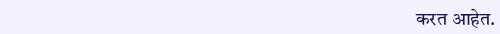करत आहेत.